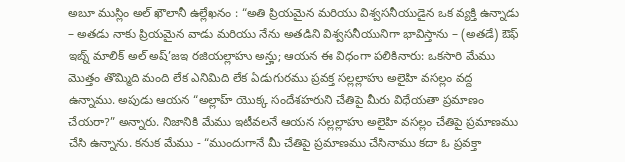అబూ ముస్లిం అల్ ఖౌలానీ ఉల్లేఖనం : “అతి ప్రియమైన మరియు విశ్వసనీయుడైన ఒక వ్యక్తి ఉన్నాడు – అతడు నాకు ప్రియమైన వాడు మరియు నేను అతడిని విశ్వసనీయునిగా భావిస్తాను – (అతడే) ఔఫ్ ఇబ్న్ మాలిక్ అల్ అష్’జఇ రజియల్లాహు అన్హు; ఆయన ఈ విధంగా పలికినారు: ఒకసారి మేము మొత్తం తొమ్మిది మంది లేక ఎనిమిది లేక ఏడుగురము ప్రవక్త సల్లల్లాహు అలైహి వసల్లం వద్ద ఉన్నాము. అపుడు ఆయన “అల్లాహ్ యొక్క సందేశహరుని చేతిపై మీరు విధేయతా ప్రమాణం చేయరా?” అన్నారు. నిజానికి మేము ఇటీవలనే ఆయన సల్లల్లాహు అలైహి వసల్లం చేతిపై ప్రమాణము చేసి ఉన్నాను. కనుక మేము - “ముందుగానే మీ చేతిపై ప్రమాణము చేసినాము కదా ఓ ప్రవక్తా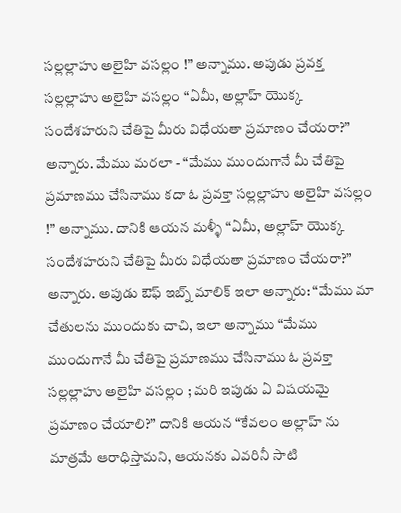సల్లల్లాహు అలైహి వసల్లం !” అన్నాము. అపుడు ప్రవక్త సల్లల్లాహు అలైహి వసల్లం “ఏమీ, అల్లాహ్ యొక్క సందేశహరుని చేతిపై మీరు విధేయతా ప్రమాణం చేయరా?” అన్నారు. మేము మరలా - “మేము ముందుగానే మీ చేతిపై ప్రమాణము చేసినాము కదా ఓ ప్రవక్తా సల్లల్లాహు అలైహి వసల్లం !” అన్నాము. దానికి ఆయన మళ్ళీ “ఏమీ, అల్లాహ్ యొక్క సందేశహరుని చేతిపై మీరు విధేయతా ప్రమాణం చేయరా?” అన్నారు. అపుడు ఔఫ్ ఇబ్న్ మాలిక్ ఇలా అన్నారు: “మేము మా చేతులను ముందుకు చాచి, ఇలా అన్నాము “మేము ముందుగానే మీ చేతిపై ప్రమాణము చేసినాము ఓ ప్రవక్తా సల్లల్లాహు అలైహి వసల్లం ; మరి ఇపుడు ఏ విషయమై ప్రమాణం చేయాలి?” దానికి ఆయన “కేవలం అల్లాహ్ ను మాత్రమే ఆరాధిస్తామని, ఆయనకు ఎవరినీ సాటి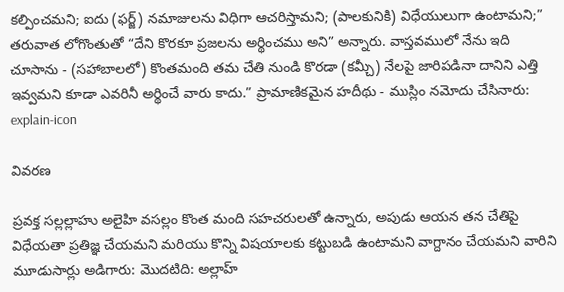కల్పించమని; ఐదు (ఫర్జ్) నమాజులను విధిగా ఆచరిస్తామని; (పాలకునికి) విధేయులుగా ఉంటామని;” తరువాత లోగొంతుతో “దేని కొరకూ ప్రజలను అర్థించము అని” అన్నారు. వాస్తవములో నేను ఇది చూసాను - (సహాబాలలో) కొంతమంది తమ చేతి నుండి కొరడా (కమ్చీ) నేలపై జారిపడినా దానిని ఎత్తి ఇవ్వమని కూడా ఎవరినీ అర్థించే వారు కాదు.” ప్రామాణికమైన హదీథు - ముస్లిం నమోదు చేసినారు:
explain-icon

వివరణ

ప్రవక్త సల్లల్లాహు అలైహి వసల్లం కొంత మంది సహచరులతో ఉన్నారు, అపుడు ఆయన తన చేతిపై విధేయతా ప్రతిజ్ఞ చేయమని మరియు కొన్ని విషయాలకు కట్టుబడి ఉంటామని వాగ్దానం చేయమని వారిని మూడుసార్లు అడిగారు: మొదటిది: అల్లాహ్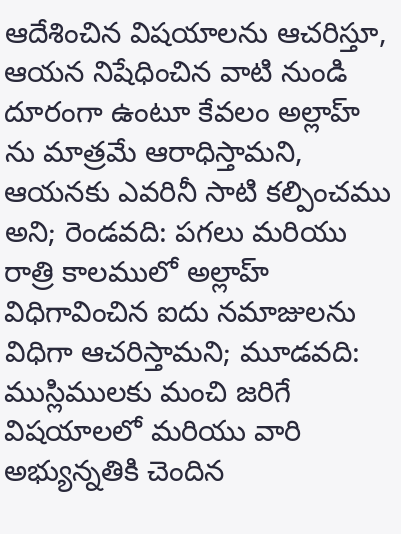ఆదేశించిన విషయాలను ఆచరిస్తూ, ఆయన నిషేధించిన వాటి నుండి దూరంగా ఉంటూ కేవలం అల్లాహ్ ను మాత్రమే ఆరాధిస్తామని, ఆయనకు ఎవరినీ సాటి కల్పించము అని; రెండవది: పగలు మరియు రాత్రి కాలములో అల్లాహ్ విధిగావించిన ఐదు నమాజులను విధిగా ఆచరిస్తామని; మూడవది: ముస్లిములకు మంచి జరిగే విషయాలలో మరియు వారి అభ్యున్నతికి చెందిన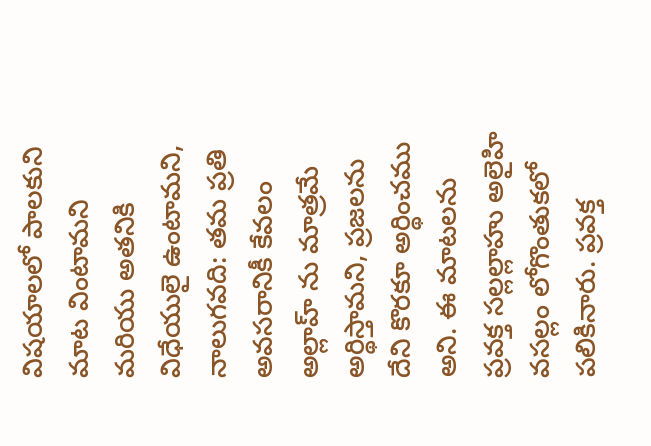విషయాలలో పాలకుని మాట వింటామని మరియు అతనికి విధేయులై ఉంటామని, నాలుగవది: తమ ప్రతి అవసరానికీ కేవలం అల్లాహ్ ను మాత్రమే అర్థిస్తామని, ప్రజలను దేని కొరకూ అర్థించము అని. ఈ మాటలను ప్రవక్త సల్లల్లాహు అలైహి వసల్లం లోగొంతుకలో పలికినారు. ప్రవక్త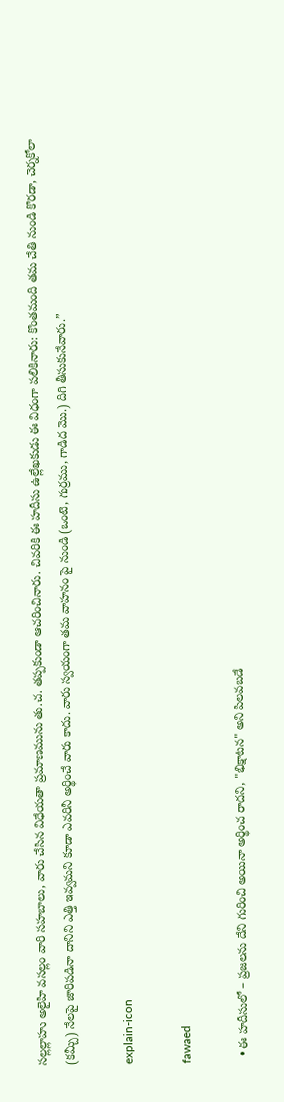సల్లల్లాహు అలైహి వసల్లం వారి సహబాలు, వారు చేసిన విధేయతా ప్రమాణమును తు.చ. తప్పకుండా ఆచరించినారు. చివరికి ఈ హదీసు ఉల్లేఖకుడు ఈ విధంగా పలికినారు: కొంతమంది తమ చేతి నుండి కొరడా, చెర్నకోలా (కమ్చీ) నేలపై జారిపడినా దానిని ఎత్తి ఇవ్వమని కూడా ఎవరినీ అర్థించే వారు కాదు. వారు స్వయంగా తమ వాహనం పై నుండి (ఒంటె, గుర్రము, గాడిద మొ.) దిగి తీసుకునేవారు.”

explain-icon

fawaed

  • ఈ హదీసులో – ప్రజలను దేని గురించి అయినా అర్థించ రాదని, "భిక్షాటన" అని పిలవబడే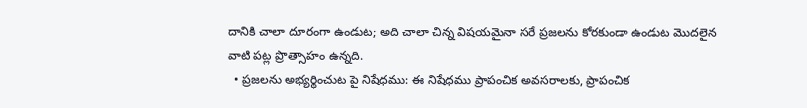దానికి చాలా దూరంగా ఉండుట; అది చాలా చిన్న విషయమైనా సరే ప్రజలను కోరకుండా ఉండుట మొదలైన వాటి పట్ల ప్రొత్సాహం ఉన్నది.
  • ప్రజలను అభ్యర్థించుట పై నిషేధము: ఈ నిషేధము ప్రాపంచిక అవసరాలకు, ప్రాపంచిక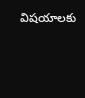విషయాలకు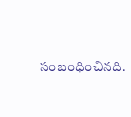సంబంధించినది.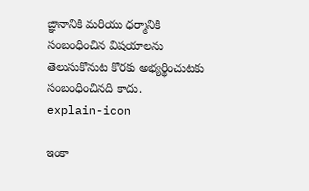ఙ్ఞానానికి మరియు ధర్మానికి సంబంధించిన విషయాలను తెలుసుకొనుట కొరకు అభ్యర్థించుటకు సంబంధించినది కాదు.
explain-icon

ఇంకా